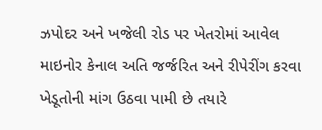ઝપોદર અને ખજેલી રોડ પર ખેતરોમાં આવેલ માઇનોર કેનાલ અતિ જર્જરિત અને રીપેરીંગ કરવા ખેડૂતોની માંગ ઉઠવા પામી છે તયારે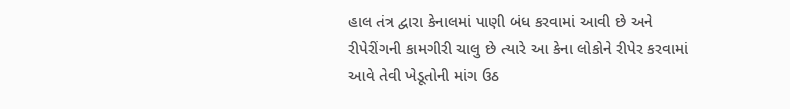હાલ તંત્ર દ્વારા કેનાલમાં પાણી બંધ કરવામાં આવી છે અને રીપેરીંગની કામગીરી ચાલુ છે ત્યારે આ કેના લોકોને રીપેર કરવામાં આવે તેવી ખેડૂતોની માંગ ઉઠ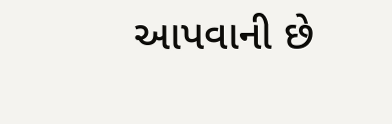આપવાની છે